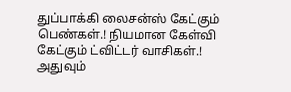துப்பாக்கி லைசன்ஸ் கேட்கும் பெண்கள்.! நியமான கேள்வி கேட்கும் ட்விட்டர் வாசிகள்.! அதுவும்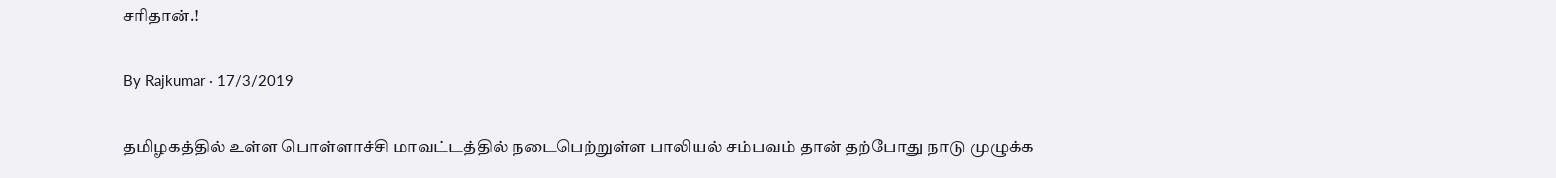சரிதான்.!

By Rajkumar · 17/3/2019

தமிழகத்தில் உள்ள பொள்ளாச்சி மாவட்டத்தில் நடைபெற்றுள்ள பாலியல் சம்பவம் தான் தற்போது நாடு முழுக்க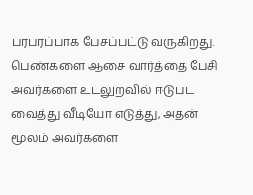பரபரப்பாக பேசப்பட்டு வருகிறது. பெண்களை ஆசை வார்த்தை பேசி அவர்களை உடலுறவில் ஈடுபட வைத்து வீடியோ எடுத்து, அதன் மூலம் அவர்களை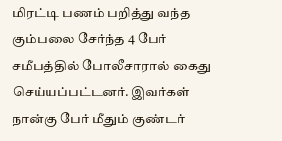மிரட்டி பணம் பறித்து வந்த கும்பலை சேர்ந்த 4 பேர் சமீபத்தில் போலீசாரால் கைது செய்யப்பட்டனர். இவர்கள் நான்கு பேர் மீதும் குண்டர்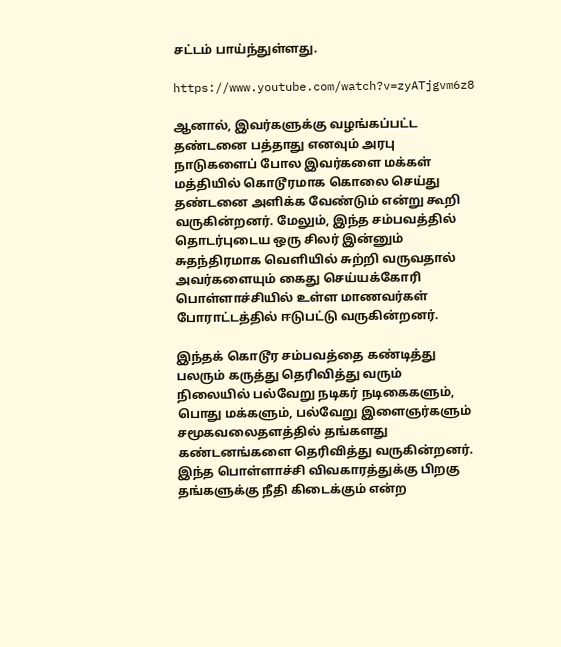சட்டம் பாய்ந்துள்ளது.

https://www.youtube.com/watch?v=zyATjgvm6z8

ஆனால், இவர்களுக்கு வழங்கப்பட்ட தண்டனை பத்தாது எனவும் அரபு நாடுகளைப் போல இவர்களை மக்கள் மத்தியில் கொடூரமாக கொலை செய்து தண்டனை அளிக்க வேண்டும் என்று கூறி வருகின்றனர். மேலும், இந்த சம்பவத்தில் தொடர்புடைய ஒரு சிலர் இன்னும் சுதந்திரமாக வெளியில் சுற்றி வருவதால் அவர்களையும் கைது செய்யக்கோரி பொள்ளாச்சியில் உள்ள மாணவர்கள் போராட்டத்தில் ஈடுபட்டு வருகின்றனர்.

இந்தக் கொடூர சம்பவத்தை கண்டித்து பலரும் கருத்து தெரிவித்து வரும் நிலையில் பல்வேறு நடிகர் நடிகைகளும், பொது மக்களும், பல்வேறு இளைஞர்களும் சமூகவலைதளத்தில் தங்களது கண்டனங்களை தெரிவித்து வருகின்றனர். இந்த பொள்ளாச்சி விவகாரத்துக்கு பிறகு தங்களுக்கு நீதி கிடைக்கும் என்ற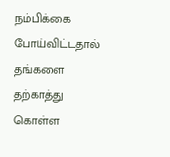நம்பிக்கை போய்விட்டதால் தங்களை தற்காத்து கொள்ள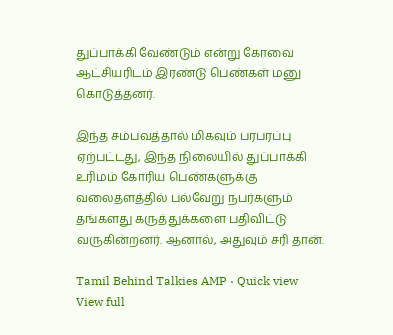துப்பாக்கி வேண்டும் என்று கோவை ஆட்சியரிடம் இரண்டு பெண்கள் மனு கொடுத்தனர்.

இந்த சம்பவத்தால் மிகவும் பரபரப்பு ஏற்பட்டது, இந்த நிலையில் துப்பாக்கி உரிமம் கோரிய பெண்களுக்கு வலைதளத்தில் பல்வேறு நபர்களும் தங்களது கருத்துக்களை பதிவிட்டு வருகின்றனர். ஆனால், அதுவும் சரி தான்.

Tamil Behind Talkies AMP · Quick view
View full